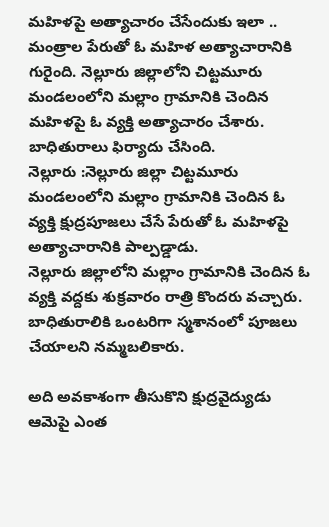మహిళపై అత్యాచారం చేసేందుకు ఇలా ..
మంత్రాల పేరుతో ఓ మహిళ అత్యాచారానికి గురైంది. నెల్లూరు జిల్లాలోని చిట్టమూరు మండలంలోని మల్లాం గ్రామానికి చెందిన మహిళపై ఓ వ్యక్తి అత్యాచారం చేశారు. బాధితురాలు ఫిర్యాదు చేసింది.
నెల్లూరు :నెల్లూరు జిల్లా చిట్టమూరు మండలంలోని మల్లాం గ్రామానికి చెందిన ఓ వ్యక్తి క్షుద్రపూజలు చేసే పేరుతో ఓ మహిళపై అత్యాచారానికి పాల్పడ్డాడు.
నెల్లూరు జిల్లాలోని మల్లాం గ్రామానికి చెందిన ఓ వ్యక్తి వద్దకు శుక్రవారం రాత్రి కొందరు వచ్చారు. బాధితురాలికి ఒంటరిగా స్మశానంలో పూజలు చేయాలని నమ్మబలికారు.

అది అవకాశంగా తీసుకొని క్షుద్రవైద్యుడు ఆమెపై ఎంత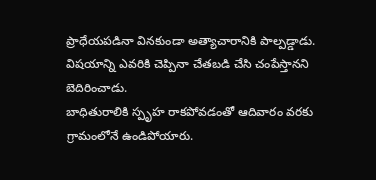ప్రాధేయపడినా వినకుండా అత్యాచారానికి పాల్పడ్డాడు. విషయాన్ని ఎవరికి చెప్పినా చేతబడి చేసి చంపేస్తానని బెదిరించాడు.
బాధితురాలికి స్పృహ రాకపోవడంతో ఆదివారం వరకు గ్రామంలోనే ఉండిపోయారు.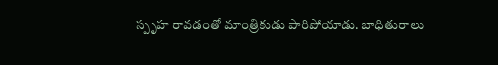స్పృహ రావడంతో మాంత్రికుడు పారిపోయాడు. బాధితురాలు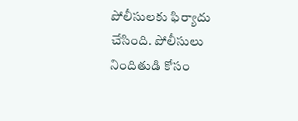పోలీసులకు ఫిర్యాదు చేసింది. పోలీసులు నిందితుడి కోసం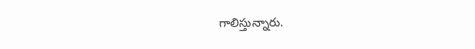గాలిస్తున్నారు.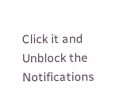Click it and Unblock the Notifications